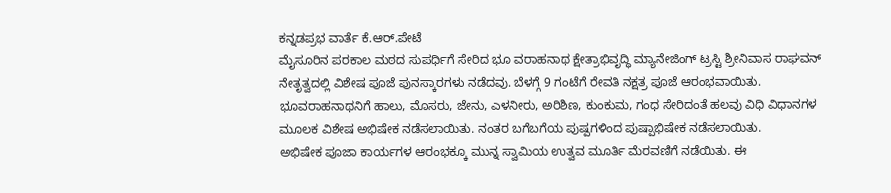ಕನ್ನಡಪ್ರಭ ವಾರ್ತೆ ಕೆ.ಆರ್.ಪೇಟೆ
ಮೈಸೂರಿನ ಪರಕಾಲ ಮಠದ ಸುಪರ್ಧಿಗೆ ಸೇರಿದ ಭೂ ವರಾಹನಾಥ ಕ್ಷೇತ್ರಾಭಿವೃದ್ಧಿ ಮ್ಯಾನೇಜಿಂಗ್ ಟ್ರಸ್ಟಿ ಶ್ರೀನಿವಾಸ ರಾಘವನ್ ನೇತೃತ್ವದಲ್ಲಿ ವಿಶೇಷ ಪೂಜೆ ಪುನಸ್ಕಾರಗಳು ನಡೆದವು. ಬೆಳಗ್ಗೆ 9 ಗಂಟೆಗೆ ರೇವತಿ ನಕ್ಷತ್ರ ಪೂಜೆ ಆರಂಭವಾಯಿತು. ಭೂವರಾಹನಾಥನಿಗೆ ಹಾಲು, ಮೊಸರು, ಜೇನು, ಎಳನೀರು, ಅರಿಶಿಣ, ಕುಂಕುಮ, ಗಂಧ ಸೇರಿದಂತೆ ಹಲವು ವಿಧಿ ವಿಧಾನಗಳ ಮೂಲಕ ವಿಶೇಷ ಅಭಿಷೇಕ ನಡೆಸಲಾಯಿತು. ನಂತರ ಬಗೆಬಗೆಯ ಪುಷ್ಪಗಳಿಂದ ಪುಷ್ಪಾಭಿಷೇಕ ನಡೆಸಲಾಯಿತು.
ಅಭಿಷೇಕ ಪೂಜಾ ಕಾರ್ಯಗಳ ಆರಂಭಕ್ಕೂ ಮುನ್ನ ಸ್ವಾಮಿಯ ಉತ್ವವ ಮೂರ್ತಿ ಮೆರವಣಿಗೆ ನಡೆಯಿತು. ಈ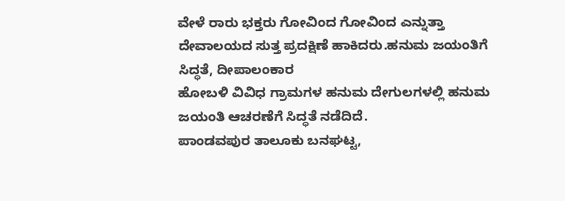ವೇಳೆ ರಾರು ಭಕ್ತರು ಗೋವಿಂದ ಗೋವಿಂದ ಎನ್ನುತ್ತಾ ದೇವಾಲಯದ ಸುತ್ತ ಪ್ರದಕ್ಷಿಣೆ ಹಾಕಿದರು.ಹನುಮ ಜಯಂತಿಗೆ ಸಿದ್ಧತೆ, ದೀಪಾಲಂಕಾರ
ಹೋಬಳಿ ವಿವಿಧ ಗ್ರಾಮಗಳ ಹನುಮ ದೇಗುಲಗಳಲ್ಲಿ ಹನುಮ ಜಯಂತಿ ಆಚರಣೆಗೆ ಸಿದ್ಧತೆ ನಡೆದಿದೆ.
ಪಾಂಡವಪುರ ತಾಲೂಕು ಬನಘಟ್ಟ,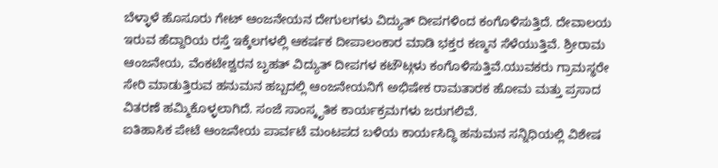ಬೆಳ್ಳಾಳೆ ಹೊಸೂರು ಗೇಟ್ ಆಂಜನೇಯನ ದೇಗುಲಗಳು ವಿದ್ಯುತ್ ದೀಪಗಳಿಂದ ಕಂಗೊಳಿಸುತ್ತಿದೆ. ದೇವಾಲಯ ಇರುವ ಹೆದ್ದಾರಿಯ ರಸ್ತೆ ಇಕ್ಕೆಲಗಳಲ್ಲಿ ಆಕರ್ಷಕ ದೀಪಾಲಂಕಾರ ಮಾಡಿ ಭಕ್ತರ ಕಣ್ಮನ ಸೆಳೆಯುತ್ತಿವೆ. ಶ್ರೀರಾಮ ಆಂಜನೇಯ, ವೆಂಕಟೇಶ್ವರನ ಬೃಹತ್ ವಿದ್ಯುತ್ ದೀಪಗಳ ಕಟೌಟ್ಗಳು ಕಂಗೊಳಿಸುತ್ತಿವೆ.ಯುವಕರು ಗ್ರಾಮಸ್ಥರೇ ಸೇರಿ ಮಾಡುತ್ತಿರುವ ಹನುಮನ ಹಬ್ಬದಲ್ಲಿ ಆಂಜನೇಯನಿಗೆ ಅಭಿಷೇಕ ರಾಮತಾರಕ ಹೋಮ ಮತ್ತು ಪ್ರಸಾದ ವಿತರಣೆ ಹಮ್ಮಿಕೊಳ್ಳಲಾಗಿದೆ. ಸಂಜೆ ಸಾಂಸ್ಕೃತಿಕ ಕಾರ್ಯಕ್ರಮಗಳು ಜರುಗಲಿವೆ.
ಐತಿಹಾಸಿಕ ಪೇಟೆ ಆಂಜನೇಯ ಪಾರ್ವಟೆ ಮಂಟಪದ ಬಳಿಯ ಕಾರ್ಯಸಿದ್ಧಿ ಹನುಮನ ಸನ್ನಿಧಿಯಲ್ಲಿ ವಿಶೇಷ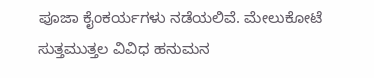ಪೂಜಾ ಕೈಂಕರ್ಯಗಳು ನಡೆಯಲಿವೆ. ಮೇಲುಕೋಟೆ ಸುತ್ತಮುತ್ತಲ ವಿವಿಧ ಹನುಮನ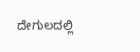ದೇಗುಲದಲ್ಲಿ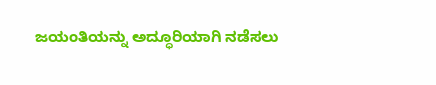ಜಯಂತಿಯನ್ನು ಅದ್ಧೂರಿಯಾಗಿ ನಡೆಸಲು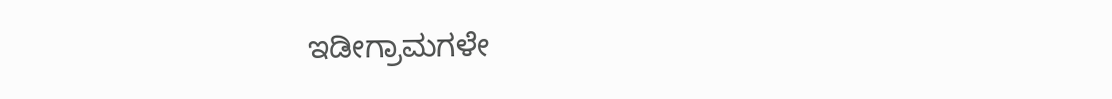ಇಡೀಗ್ರಾಮಗಳೇ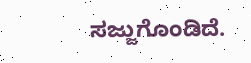ಸಜ್ಜುಗೊಂಡಿದೆ.